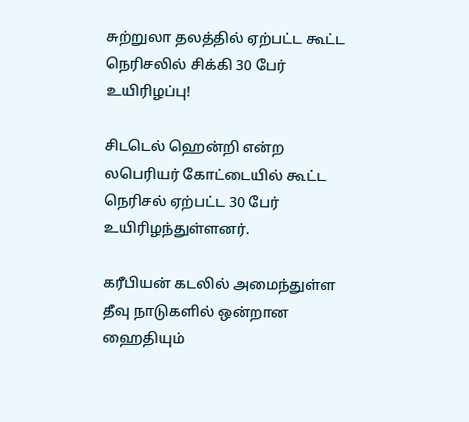சுற்றுலா தலத்தில் ஏற்பட்ட கூட்ட நெரிசலில் சிக்கி 30 பேர் உயிரிழப்பு!

சிடடெல் ஹென்றி என்ற லபெரியர் கோட்டையில் கூட்ட நெரிசல் ஏற்பட்ட 30 பேர் உயிரிழந்துள்ளனர்.

கரீபியன் கடலில் அமைந்துள்ள தீவு நாடுகளில் ஒன்றான ஹைதியும்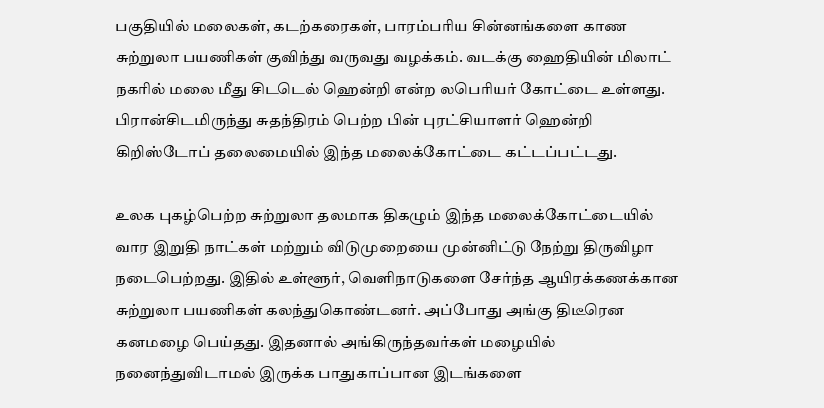பகுதியில் மலைகள், கடற்கரைகள், பாரம்பரிய சின்னங்களை காண சுற்றுலா பயணிகள் குவிந்து வருவது வழக்கம். வடக்கு ஹைதியின் மிலாட் நகரில் மலை மீது சிடடெல் ஹென்றி என்ற லபெரியர் கோட்டை உள்ளது. பிரான்சிடமிருந்து சுதந்திரம் பெற்ற பின் புரட்சியாளர் ஹென்றி கிறிஸ்டோப் தலைமையில் இந்த மலைக்கோட்டை கட்டப்பட்டது.

உலக புகழ்பெற்ற சுற்றுலா தலமாக திகழும் இந்த மலைக்கோட்டையில் வார இறுதி நாட்கள் மற்றும் விடுமுறையை முன்னிட்டு நேற்று திருவிழா நடைபெற்றது. இதில் உள்ளூர், வெளிநாடுகளை சேர்ந்த ஆயிரக்கணக்கான சுற்றுலா பயணிகள் கலந்துகொண்டனர். அப்போது அங்கு திடீரென கனமழை பெய்தது. இதனால் அங்கிருந்தவர்கள் மழையில் நனைந்துவிடாமல் இருக்க பாதுகாப்பான இடங்களை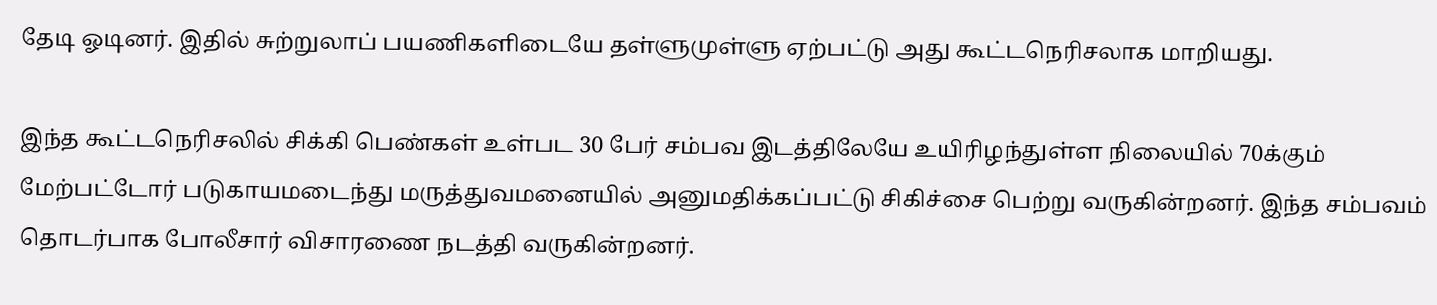தேடி ஓடினர். இதில் சுற்றுலாப் பயணிகளிடையே தள்ளுமுள்ளு ஏற்பட்டு அது கூட்டநெரிசலாக மாறியது.

இந்த கூட்டநெரிசலில் சிக்கி பெண்கள் உள்பட 30 பேர் சம்பவ இடத்திலேயே உயிரிழந்துள்ள நிலையில் 70க்கும் மேற்பட்டோர் படுகாயமடைந்து மருத்துவமனையில் அனுமதிக்கப்பட்டு சிகிச்சை பெற்று வருகின்றனர். இந்த சம்பவம் தொடர்பாக போலீசார் விசாரணை நடத்தி வருகின்றனர்.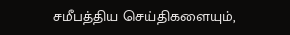சமீபத்திய செய்திகளையும்,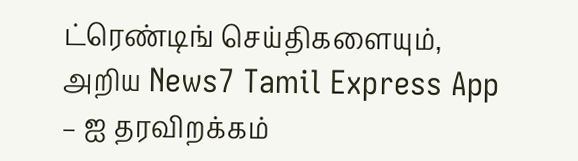ட்ரெண்டிங் செய்திகளையும், அறிய News7 Tamil Express App – ஐ தரவிறக்கம்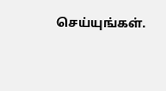செய்யுங்கள்.